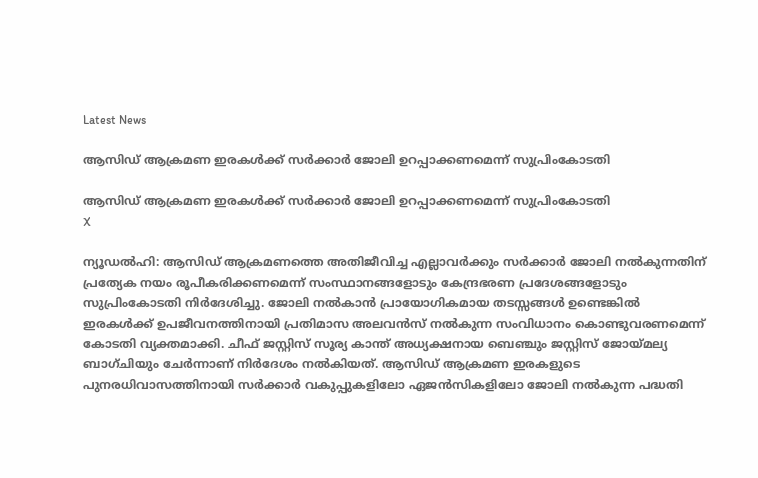Latest News

ആസിഡ് ആക്രമണ ഇരകള്‍ക്ക് സര്‍ക്കാര്‍ ജോലി ഉറപ്പാക്കണമെന്ന് സുപ്രിംകോടതി

ആസിഡ് ആക്രമണ ഇരകള്‍ക്ക് സര്‍ക്കാര്‍ ജോലി ഉറപ്പാക്കണമെന്ന് സുപ്രിംകോടതി
X

ന്യൂഡല്‍ഹി: ആസിഡ് ആക്രമണത്തെ അതിജീവിച്ച എല്ലാവര്‍ക്കും സര്‍ക്കാര്‍ ജോലി നല്‍കുന്നതിന് പ്രത്യേക നയം രൂപീകരിക്കണമെന്ന് സംസ്ഥാനങ്ങളോടും കേന്ദ്രഭരണ പ്രദേശങ്ങളോടും സുപ്രിംകോടതി നിര്‍ദേശിച്ചു. ജോലി നല്‍കാന്‍ പ്രായോഗികമായ തടസ്സങ്ങള്‍ ഉണ്ടെങ്കില്‍ ഇരകള്‍ക്ക് ഉപജീവനത്തിനായി പ്രതിമാസ അലവന്‍സ് നല്‍കുന്ന സംവിധാനം കൊണ്ടുവരണമെന്ന് കോടതി വ്യക്തമാക്കി. ചീഫ് ജസ്റ്റിസ് സൂര്യ കാന്ത് അധ്യക്ഷനായ ബെഞ്ചും ജസ്റ്റിസ് ജോയ്മല്യ ബാഗ്ചിയും ചേര്‍ന്നാണ് നിര്‍ദേശം നല്‍കിയത്. ആസിഡ് ആക്രമണ ഇരകളുടെ പുനരധിവാസത്തിനായി സര്‍ക്കാര്‍ വകുപ്പുകളിലോ ഏജന്‍സികളിലോ ജോലി നല്‍കുന്ന പദ്ധതി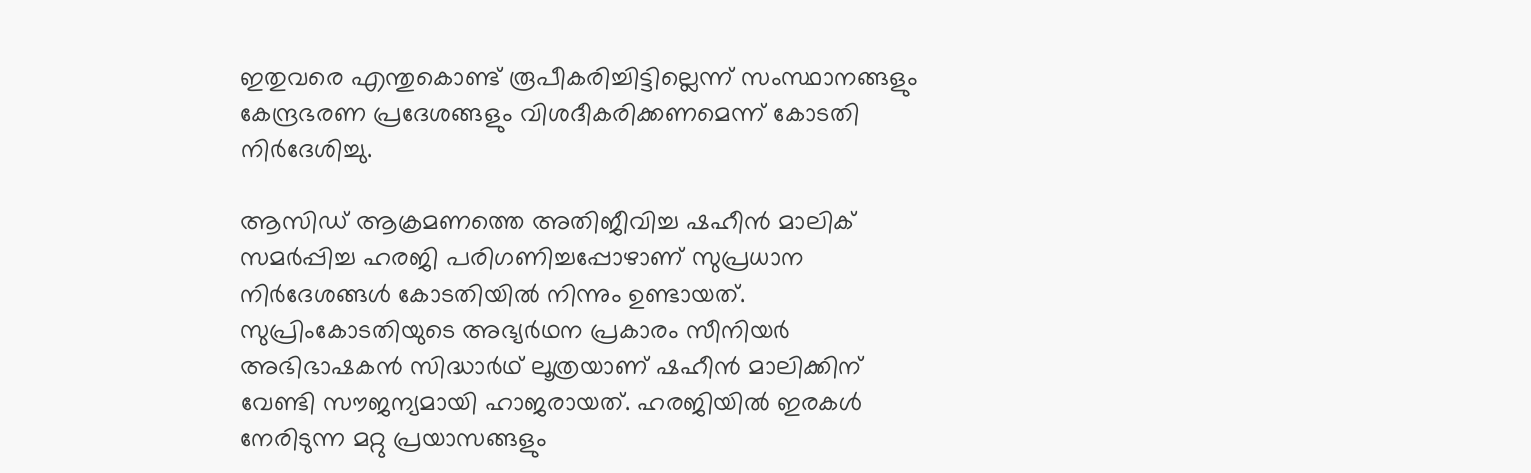ഇതുവരെ എന്തുകൊണ്ട് രൂപീകരിച്ചിട്ടില്ലെന്ന് സംസ്ഥാനങ്ങളും കേന്ദ്രഭരണ പ്രദേശങ്ങളും വിശദീകരിക്കണമെന്ന് കോടതി നിര്‍ദേശിച്ചു.

ആസിഡ് ആക്രമണത്തെ അതിജീവിച്ച ഷഹീന്‍ മാലിക് സമര്‍പ്പിച്ച ഹരജി പരിഗണിച്ചപ്പോഴാണ് സുപ്രധാന നിര്‍ദേശങ്ങള്‍ കോടതിയില്‍ നിന്നും ഉണ്ടായത്. സുപ്രിംകോടതിയുടെ അഭ്യര്‍ഥന പ്രകാരം സീനിയര്‍ അഭിഭാഷകന്‍ സിദ്ധാര്‍ഥ് ലൂത്രയാണ് ഷഹീന്‍ മാലിക്കിന് വേണ്ടി സൗജന്യമായി ഹാജരായത്. ഹരജിയില്‍ ഇരകള്‍ നേരിടുന്ന മറ്റു പ്രയാസങ്ങളും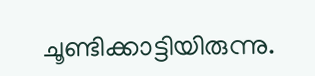ചൂണ്ടിക്കാട്ടിയിരുന്നു.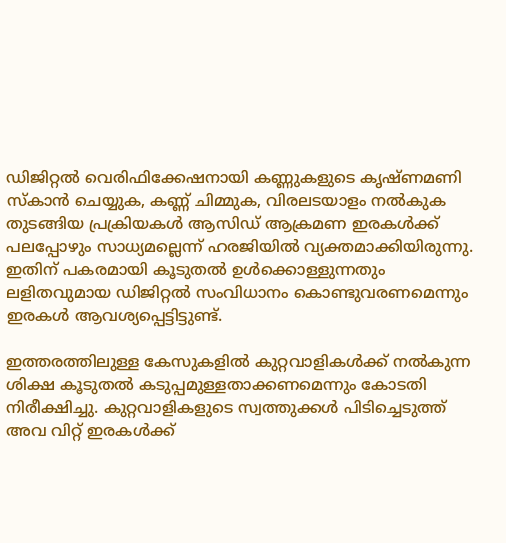ഡിജിറ്റല്‍ വെരിഫിക്കേഷനായി കണ്ണുകളുടെ കൃഷ്ണമണി സ്‌കാന്‍ ചെയ്യുക, കണ്ണ് ചിമ്മുക, വിരലടയാളം നല്‍കുക തുടങ്ങിയ പ്രക്രിയകള്‍ ആസിഡ് ആക്രമണ ഇരകള്‍ക്ക് പലപ്പോഴും സാധ്യമല്ലെന്ന് ഹരജിയില്‍ വ്യക്തമാക്കിയിരുന്നു. ഇതിന് പകരമായി കൂടുതല്‍ ഉള്‍ക്കൊള്ളുന്നതും ലളിതവുമായ ഡിജിറ്റല്‍ സംവിധാനം കൊണ്ടുവരണമെന്നും ഇരകള്‍ ആവശ്യപ്പെട്ടിട്ടുണ്ട്.

ഇത്തരത്തിലുള്ള കേസുകളില്‍ കുറ്റവാളികള്‍ക്ക് നല്‍കുന്ന ശിക്ഷ കൂടുതല്‍ കടുപ്പമുള്ളതാക്കണമെന്നും കോടതി നിരീക്ഷിച്ചു. കുറ്റവാളികളുടെ സ്വത്തുക്കള്‍ പിടിച്ചെടുത്ത് അവ വിറ്റ് ഇരകള്‍ക്ക്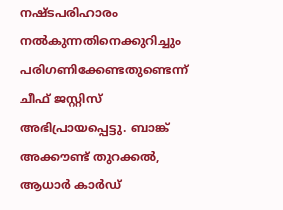നഷ്ടപരിഹാരം നല്‍കുന്നതിനെക്കുറിച്ചും പരിഗണിക്കേണ്ടതുണ്ടെന്ന് ചീഫ് ജസ്റ്റിസ് അഭിപ്രായപ്പെട്ടു. ബാങ്ക് അക്കൗണ്ട് തുറക്കല്‍, ആധാര്‍ കാര്‍ഡ്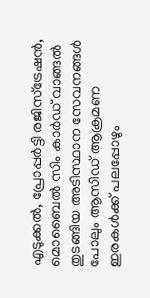എടുക്കല്‍, പ്രോപ്പര്‍ട്ടി രജിസ്‌ട്രേഷന്‍, മൊബൈല്‍ സിം കാര്‍ഡ് വാങ്ങല്‍ തുടങ്ങിയ അടിസ്ഥാന സേവനങ്ങള്‍ പോലും ആസിഡ് ആക്രമണ ഇരകള്‍ക്ക് പലപ്പോഴും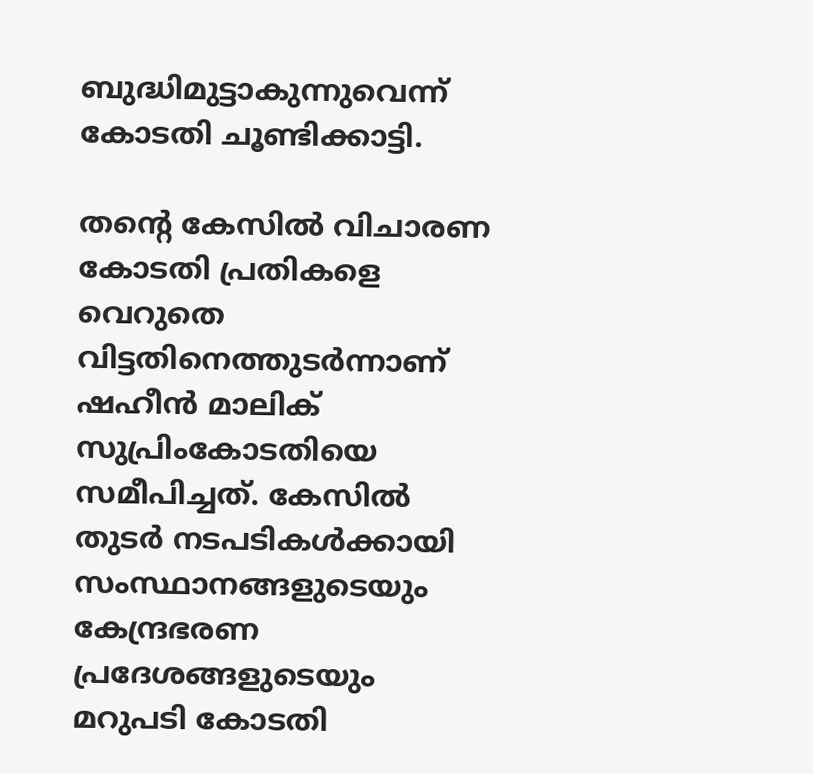ബുദ്ധിമുട്ടാകുന്നുവെന്ന് കോടതി ചൂണ്ടിക്കാട്ടി.

തന്റെ കേസില്‍ വിചാരണ കോടതി പ്രതികളെ വെറുതെ വിട്ടതിനെത്തുടര്‍ന്നാണ് ഷഹീന്‍ മാലിക് സുപ്രിംകോടതിയെ സമീപിച്ചത്. കേസില്‍ തുടര്‍ നടപടികള്‍ക്കായി സംസ്ഥാനങ്ങളുടെയും കേന്ദ്രഭരണ പ്രദേശങ്ങളുടെയും മറുപടി കോടതി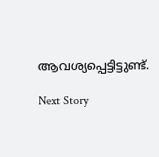ആവശ്യപ്പെട്ടിട്ടുണ്ട്.

Next Story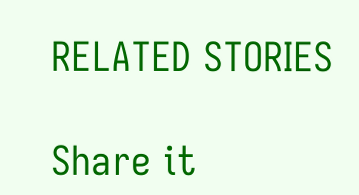RELATED STORIES

Share it